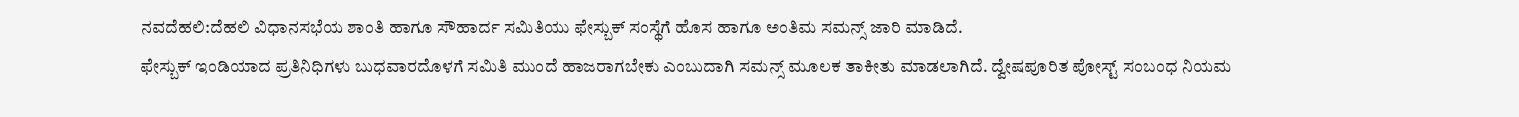ನವದೆಹಲಿ:ದೆಹಲಿ ವಿಧಾನಸಭೆಯ ಶಾಂತಿ ಹಾಗೂ ಸೌಹಾರ್ದ ಸಮಿತಿಯು ಫೇಸ್ಬುಕ್ ಸಂಸ್ಥೆಗೆ ಹೊಸ ಹಾಗೂ ಅಂತಿಮ ಸಮನ್ಸ್ ಜಾರಿ ಮಾಡಿದೆ.
ಫೇಸ್ಬುಕ್ ಇಂಡಿಯಾದ ಪ್ರತಿನಿಧಿಗಳು ಬುಧವಾರದೊಳಗೆ ಸಮಿತಿ ಮುಂದೆ ಹಾಜರಾಗಬೇಕು ಎಂಬುದಾಗಿ ಸಮನ್ಸ್ ಮೂಲಕ ತಾಕೀತು ಮಾಡಲಾಗಿದೆ. ದ್ವೇಷಪೂರಿತ ಪೋಸ್ಟ್ ಸಂಬಂಧ ನಿಯಮ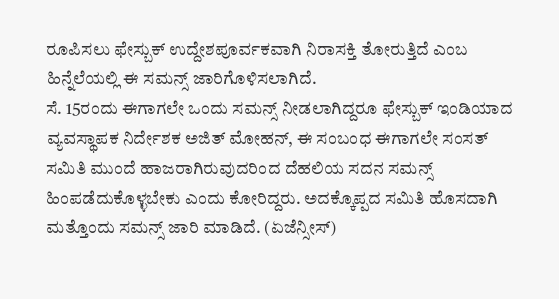ರೂಪಿಸಲು ಫೇಸ್ಬುಕ್ ಉದ್ದೇಶಪೂರ್ವಕವಾಗಿ ನಿರಾಸಕ್ತಿ ತೋರುತ್ತಿದೆ ಎಂಬ ಹಿನ್ನೆಲೆಯಲ್ಲಿ ಈ ಸಮನ್ಸ್ ಜಾರಿಗೊಳಿಸಲಾಗಿದೆ.
ಸೆ. 15ರಂದು ಈಗಾಗಲೇ ಒಂದು ಸಮನ್ಸ್ ನೀಡಲಾಗಿದ್ದರೂ ಫೇಸ್ಬುಕ್ ಇಂಡಿಯಾದ ವ್ಯವಸ್ಥಾಪಕ ನಿರ್ದೇಶಕ ಅಜಿತ್ ಮೋಹನ್, ಈ ಸಂಬಂಧ ಈಗಾಗಲೇ ಸಂಸತ್ ಸಮಿತಿ ಮುಂದೆ ಹಾಜರಾಗಿರುವುದರಿಂದ ದೆಹಲಿಯ ಸದನ ಸಮನ್ಸ್ ಹಿಂಪಡೆದುಕೊಳ್ಳಬೇಕು ಎಂದು ಕೋರಿದ್ದರು. ಅದಕ್ಕೊಪ್ಪದ ಸಮಿತಿ ಹೊಸದಾಗಿ ಮತ್ತೊಂದು ಸಮನ್ಸ್ ಜಾರಿ ಮಾಡಿದೆ. (ಏಜೆನ್ಸೀಸ್)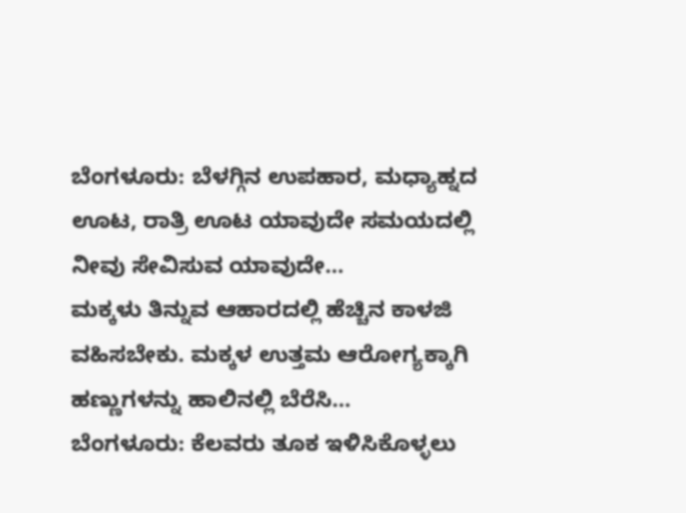ಬೆಂಗಳೂರು: ಬೆಳಗ್ಗಿನ ಉಪಹಾರ, ಮಧ್ಯಾಹ್ನದ ಊಟ, ರಾತ್ರಿ ಊಟ ಯಾವುದೇ ಸಮಯದಲ್ಲಿ ನೀವು ಸೇವಿಸುವ ಯಾವುದೇ…
ಮಕ್ಕಳು ತಿನ್ನುವ ಆಹಾರದಲ್ಲಿ ಹೆಚ್ಚಿನ ಕಾಳಜಿ ವಹಿಸಬೇಕು. ಮಕ್ಕಳ ಉತ್ತಮ ಆರೋಗ್ಯಕ್ಕಾಗಿ ಹಣ್ಣುಗಳನ್ನು ಹಾಲಿನಲ್ಲಿ ಬೆರೆಸಿ…
ಬೆಂಗಳೂರು: ಕೆಲವರು ತೂಕ ಇಳಿಸಿಕೊಳ್ಳಲು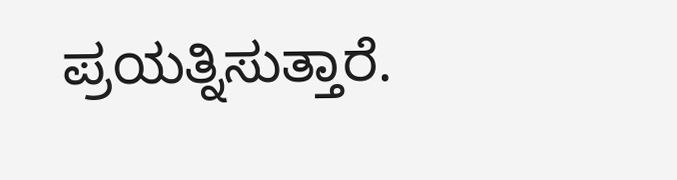ಪ್ರಯತ್ನಿಸುತ್ತಾರೆ.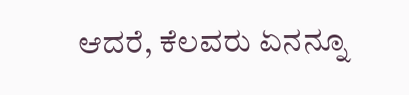ಆದರೆ, ಕೆಲವರು ಏನನ್ನೂ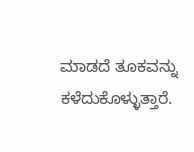ಮಾಡದೆ ತೂಕವನ್ನು ಕಳೆದುಕೊಳ್ಳುತ್ತಾರೆ.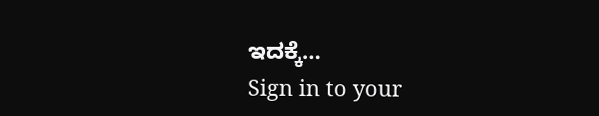ಇದಕ್ಕೆ…
Sign in to your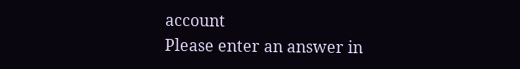account
Please enter an answer in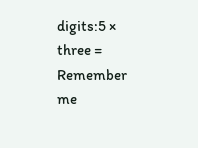digits:5 × three =
Remember me